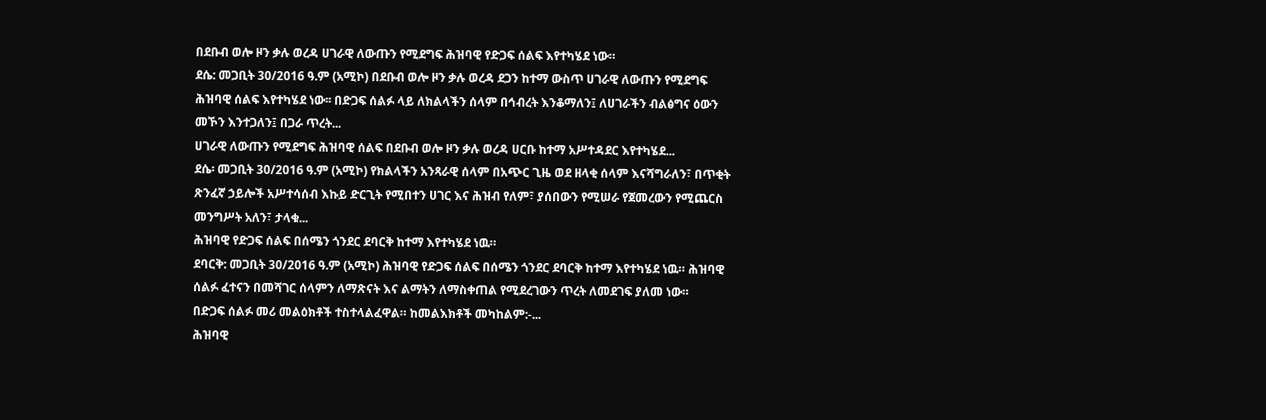በደቡብ ወሎ ዞን ቃሉ ወረዳ ሀገራዊ ለውጡን የሚደግፍ ሕዝባዊ የድጋፍ ሰልፍ እየተካሄደ ነው።
ደሴ: መጋቢት 30/2016 ዓ.ም (አሚኮ) በደቡብ ወሎ ዞን ቃሉ ወረዳ ደጋን ከተማ ውስጥ ሀገራዊ ለውጡን የሚደግፍ ሕዝባዊ ሰልፍ እየተካሄደ ነው፡፡ በድጋፍ ሰልፉ ላይ ለክልላችን ሰላም በኅብረት እንቆማለን፤ ለሀገራችን ብልፅግና ዕውን መኾን እንተጋለን፤ በጋራ ጥረት...
ሀገራዊ ለውጡን የሚደግፍ ሕዝባዊ ሰልፍ በደቡብ ወሎ ዞን ቃሉ ወረዳ ሀርቡ ከተማ አሥተዳደር እየተካሄደ...
ደሴ፡ መጋቢት 30/2016 ዓ.ም (አሚኮ) የክልላችን አንጻራዊ ሰላም በአጭር ጊዜ ወደ ዘላቂ ሰላም እናሻግራለን፣ በጥቂት ጽንፈኛ ኃይሎች አሥተሳሰብ እኩይ ድርጊት የሚበተን ሀገር እና ሕዝብ የለም፣ ያሰበውን የሚሠራ የጀመረውን የሚጨርስ መንግሥት አለን፣ ታላቁ...
ሕዝባዊ የድጋፍ ሰልፍ በሰሜን ጎንደር ደባርቅ ከተማ እየተካሄደ ነዉ።
ደባርቅ: መጋቢት 30/2016 ዓ.ም (አሚኮ) ሕዝባዊ የድጋፍ ሰልፍ በሰሜን ጎንደር ደባርቅ ከተማ እየተካሄደ ነዉ። ሕዝባዊ ሰልፉ ፈተናን በመሻገር ሰላምን ለማጽናት እና ልማትን ለማስቀጠል የሚደረገውን ጥረት ለመደገፍ ያለመ ነው።
በድጋፍ ሰልፉ መሪ መልዕክቶች ተስተላልፈዋል። ከመልእክቶች መካከልም:-...
ሕዝባዊ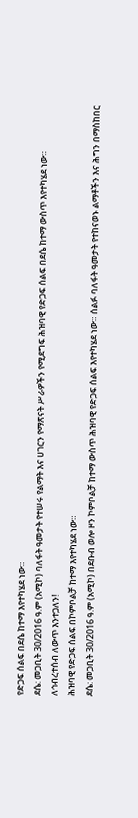የድጋፍ ሰልፍ በደሴ ከተማ እየተካሄደ ነው።
ደሴ: መጋቢት 30/2016 ዓ.ም (አሚኮ) ባለፋት ዓመታት የተሠሩ የልማት እና ሀገርን የማጽናት ሥራዎችን የሚደግፍ ሕዝባዊ የድጋፍ ሰልፍ በደሴ ከተማ ውስጥ እየተካሄደ ነው።
ለኅብረተሰብ ለውጥ እንተጋለን!
ሕዝባዊ የድጋፍ ሰልፍ በኮምቦልቻ ከተማ እየተካሄደ ነው።
ደሴ: መጋቢት 30/2016 ዓ.ም (አሚኮ) በደቡብ ወሎ ዞን ኮምቦልቻ ከተማ ውስጥ ሕዝባዊ የድጋፍ ሰልፍ እየተካሄደ ነው። ሰልፉ ባለፋት ዓመታት የተከናወኑ ልማቶችን እና ሕግን በማስከበር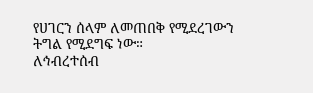የሀገርን ሰላም ለመጠበቅ የሚደረገውን ትግል የሚደግፍ ነው።
ለኅብረተሰብ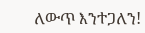ለውጥ እንተጋለን!